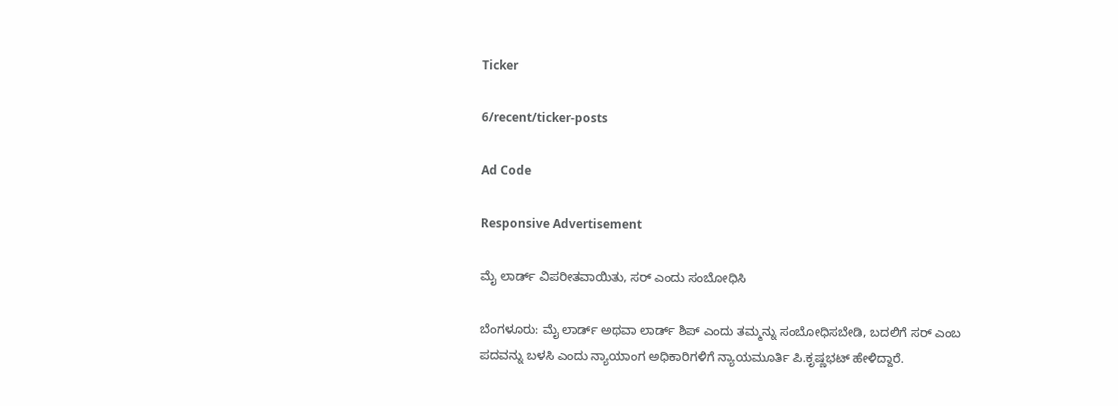Ticker

6/recent/ticker-posts

Ad Code

Responsive Advertisement

ಮೈ ಲಾರ್ಡ್ ವಿಪರೀತವಾಯಿತು, ಸರ್ ಎಂದು ಸಂಬೋಧಿಸಿ

ಬೆಂಗಳೂರು: ಮೈ ಲಾರ್ಡ್ ಅಥವಾ ಲಾರ್ಡ್ ಶಿಪ್ ಎಂದು ತಮ್ಮನ್ನು ಸಂಬೋಧಿಸಬೇಡಿ, ಬದಲಿಗೆ ಸರ್ ಎಂಬ ಪದವನ್ನು ಬಳಸಿ ಎಂದು ನ್ಯಾಯಾಂಗ ಅಧಿಕಾರಿಗಳಿಗೆ ನ್ಯಾಯಮೂರ್ತಿ ಪಿ.ಕೃಷ್ಣಭಟ್ ಹೇಳಿದ್ದಾರೆ.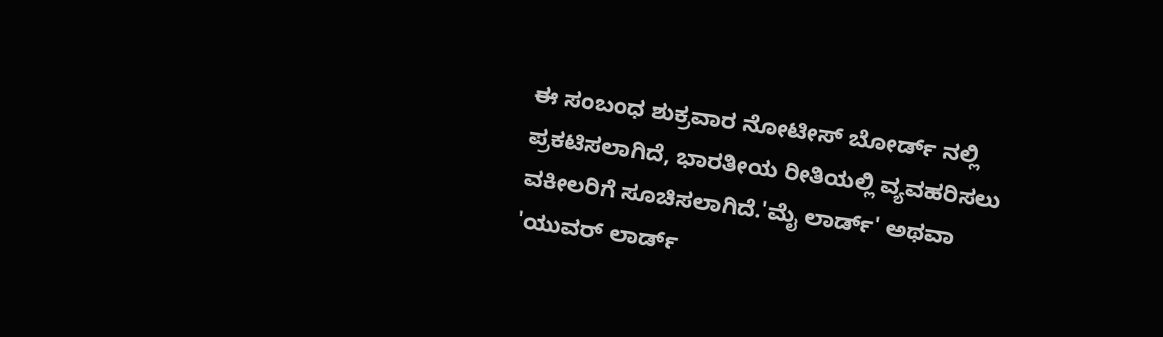ಈ ಸಂಬಂಧ ಶುಕ್ರವಾರ ನೋಟೀಸ್ ಬೋರ್ಡ್ ನಲ್ಲಿ ಪ್ರಕಟಿಸಲಾಗಿದೆ, ಭಾರತೀಯ ರೀತಿಯಲ್ಲಿ ವ್ಯವಹರಿಸಲು ವಕೀಲರಿಗೆ ಸೂಚಿಸಲಾಗಿದೆ.'ಮೈ ಲಾರ್ಡ್' ಅಥವಾ 'ಯುವರ್ ಲಾರ್ಡ್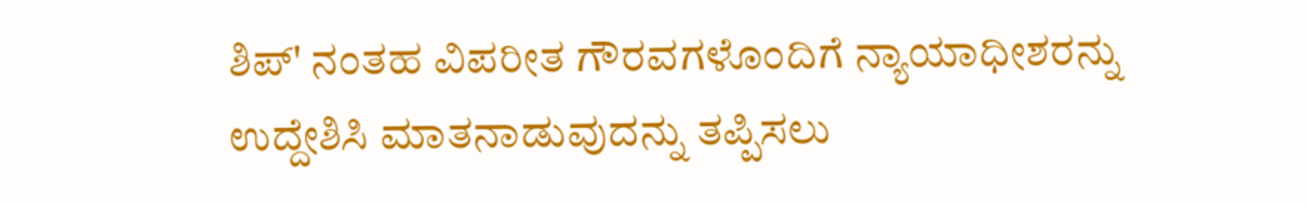ಶಿಪ್' ನಂತಹ ವಿಪರೀತ ಗೌರವಗಳೊಂದಿಗೆ ನ್ಯಾಯಾಧೀಶರನ್ನು ಉದ್ದೇಶಿಸಿ ಮಾತನಾಡುವುದನ್ನು ತಪ್ಪಿಸಲು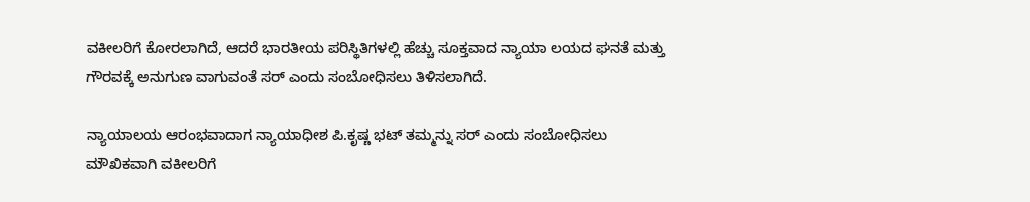ವಕೀಲರಿಗೆ ಕೋರಲಾಗಿದೆ, ಆದರೆ ಭಾರತೀಯ ಪರಿಸ್ಥಿತಿಗಳಲ್ಲಿ ಹೆಚ್ಚು ಸೂಕ್ತವಾದ ನ್ಯಾಯಾ ಲಯದ ಘನತೆ ಮತ್ತು ಗೌರವಕ್ಕೆ ಅನುಗುಣ ವಾಗುವಂತೆ ಸರ್ ಎಂದು ಸಂಬೋಧಿಸಲು ತಿಳಿಸಲಾಗಿದೆ.

ನ್ಯಾಯಾಲಯ ಆರಂಭವಾದಾಗ ನ್ಯಾಯಾಧೀಶ ಪಿ.ಕೃಷ್ಣ ಭಟ್ ತಮ್ಮನ್ನು ಸರ್ ಎಂದು ಸಂಬೋಧಿಸಲು ಮೌಖಿಕವಾಗಿ ವಕೀಲರಿಗೆ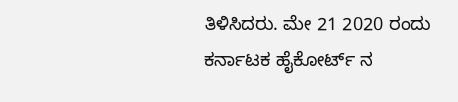ತಿಳಿಸಿದರು. ಮೇ 21 2020 ರಂದು ಕರ್ನಾಟಕ ಹೈಕೋರ್ಟ್ ನ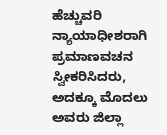ಹೆಚ್ಚುವರಿ ನ್ಯಾಯಾಧೀಶರಾಗಿ ಪ್ರಮಾಣವಚನ ಸ್ವೀಕರಿಸಿದರು, ಅದಕ್ಕೂ ಮೊದಲು ಅವರು ಜಿಲ್ಲಾ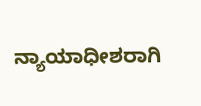ನ್ಯಾಯಾಧೀಶರಾಗಿ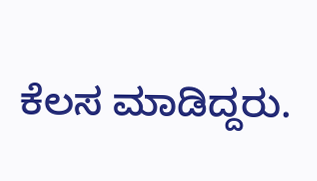ಕೆಲಸ ಮಾಡಿದ್ದರು.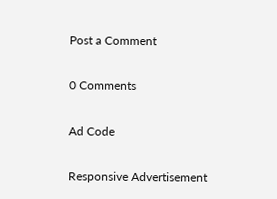Post a Comment

0 Comments

Ad Code

Responsive Advertisement